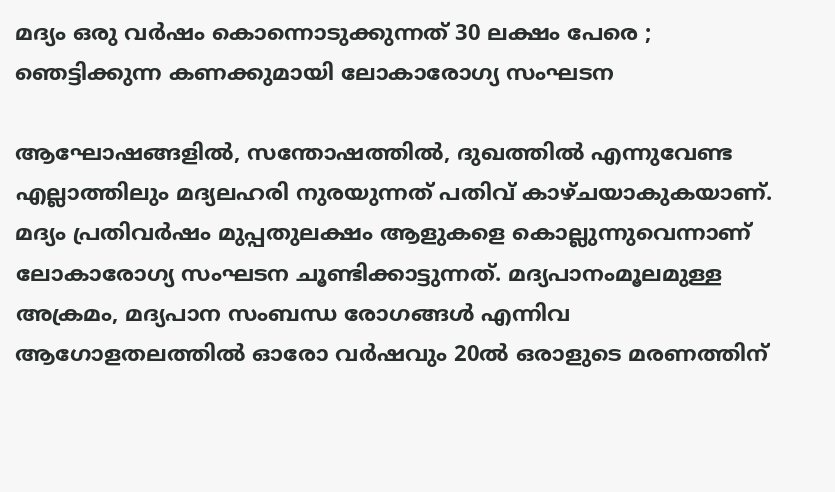മദ്യം ഒരു വര്‍ഷം കൊന്നൊടുക്കുന്നത് 30 ലക്ഷം പേരെ ; ഞെട്ടിക്കുന്ന കണക്കുമായി ലോകാരോഗ്യ സംഘടന

ആഘോഷങ്ങളില്‍, സന്തോഷത്തില്‍, ദുഖത്തില്‍ എന്നുവേണ്ട എല്ലാത്തിലും മദ്യലഹരി നുരയുന്നത് പതിവ് കാഴ്ചയാകുകയാണ്. മദ്യം പ്രതിവര്‍ഷം മുപ്പതുലക്ഷം ആളുകളെ കൊല്ലുന്നുവെന്നാണ് ലോകാരോഗ്യ സംഘടന ചൂണ്ടിക്കാട്ടുന്നത്. മദ്യപാനംമൂലമുള്ള അക്രമം, മദ്യപാന സംബന്ധ രോഗങ്ങള്‍ എന്നിവ ആഗോളതലത്തില്‍ ഓരോ വര്‍ഷവും 20ല്‍ ഒരാളുടെ മരണത്തിന്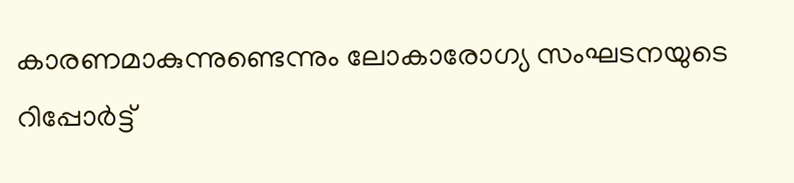കാരണമാകുന്നുണ്ടെന്നും ലോകാരോഗ്യ സംഘടനയുടെ റിപ്പോര്‍ട്ട്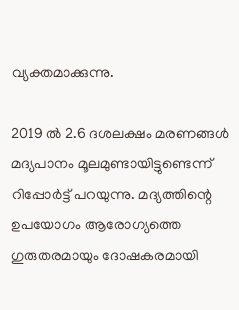വ്യക്തമാക്കുന്നു.

2019 ല്‍ 2.6 ദശലക്ഷം മരണങ്ങള്‍ മദ്യപാനം മൂലമുണ്ടായിട്ടുണ്ടെന്ന് റിപ്പോര്‍ട്ട് പറയുന്നു. മദ്യത്തിന്റെ ഉപയോഗം ആരോഗ്യത്തെ ഗുരുതരമായും ദോഷകരമായി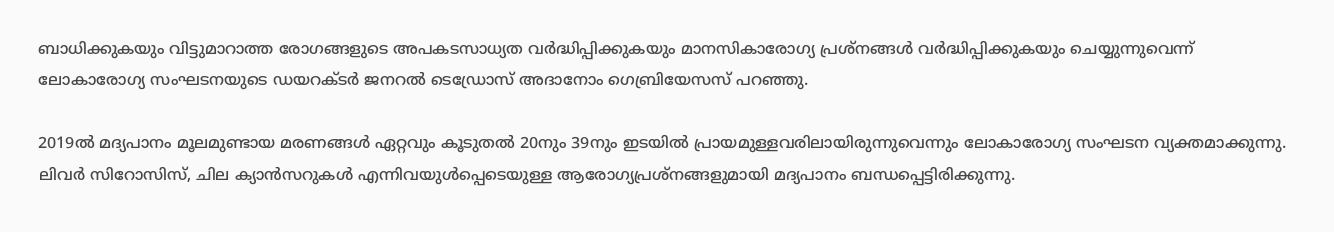ബാധിക്കുകയും വിട്ടുമാറാത്ത രോഗങ്ങളുടെ അപകടസാധ്യത വര്‍ദ്ധിപ്പിക്കുകയും മാനസികാരോഗ്യ പ്രശ്‌നങ്ങള്‍ വര്‍ദ്ധിപ്പിക്കുകയും ചെയ്യുന്നുവെന്ന് ലോകാരോഗ്യ സംഘടനയുടെ ഡയറക്ടര്‍ ജനറല്‍ ടെഡ്രോസ് അദാനോം ഗെബ്രിയേസസ് പറഞ്ഞു.

2019ല്‍ മദ്യപാനം മൂലമുണ്ടായ മരണങ്ങള്‍ ഏറ്റവും കൂടുതല്‍ 20നും 39നും ഇടയില്‍ പ്രായമുള്ളവരിലായിരുന്നുവെന്നും ലോകാരോഗ്യ സംഘടന വ്യക്തമാക്കുന്നു. ലിവര്‍ സിറോസിസ്, ചില ക്യാന്‍സറുകള്‍ എന്നിവയുള്‍പ്പെടെയുള്ള ആരോഗ്യപ്രശ്‌നങ്ങളുമായി മദ്യപാനം ബന്ധപ്പെട്ടിരിക്കുന്നു.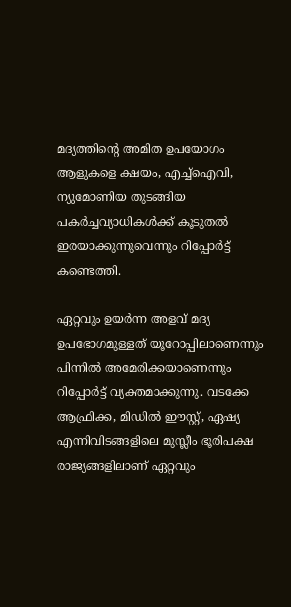മദ്യത്തിന്റെ അമിത ഉപയോഗം ആളുകളെ ക്ഷയം, എച്ച്‌ഐവി, ന്യുമോണിയ തുടങ്ങിയ പകര്‍ച്ചവ്യാധികള്‍ക്ക് കൂടുതല്‍ ഇരയാക്കുന്നുവെന്നും റിപ്പോര്‍ട്ട് കണ്ടെത്തി.

ഏറ്റവും ഉയര്‍ന്ന അളവ് മദ്യ ഉപഭോഗമുള്ളത് യൂറോപ്പിലാണെന്നും പിന്നില്‍ അമേരിക്കയാണെന്നും റിപ്പോര്‍ട്ട് വ്യക്തമാക്കുന്നു. വടക്കേ ആഫ്രിക്ക, മിഡില്‍ ഈസ്റ്റ്, ഏഷ്യ എന്നിവിടങ്ങളിലെ മുസ്ലീം ഭൂരിപക്ഷ രാജ്യങ്ങളിലാണ് ഏറ്റവും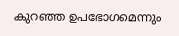കുറഞ്ഞ ഉപഭോഗമെന്നും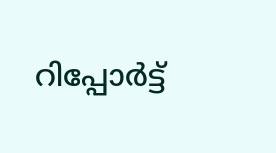റിപ്പോര്‍ട്ട്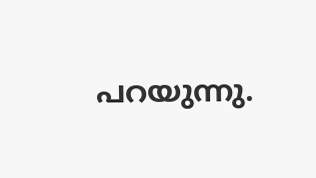പറയുന്നു.